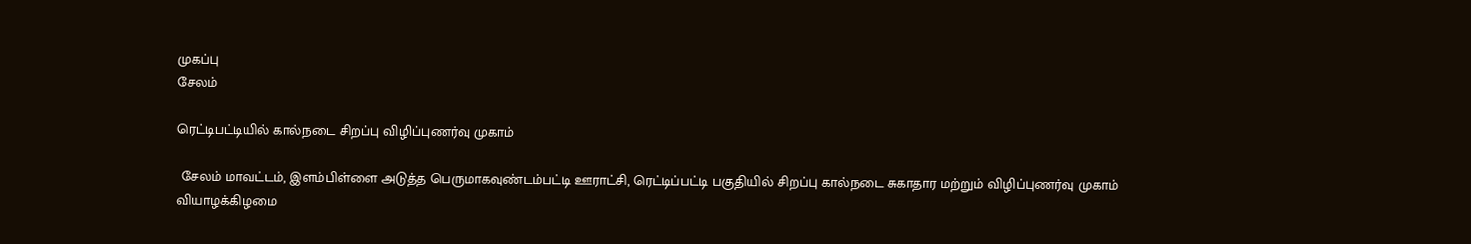முகப்பு
சேலம்

ரெட்டிபட்டியில் கால்நடை சிறப்பு விழிப்புணர்வு முகாம்

 சேலம் மாவட்டம், இளம்பிள்ளை அடுத்த பெருமாகவுண்டம்பட்டி ஊராட்சி, ரெட்டிப்பட்டி பகுதியில் சிறப்பு கால்நடை சுகாதார மற்றும் விழிப்புணர்வு முகாம் வியாழக்கிழமை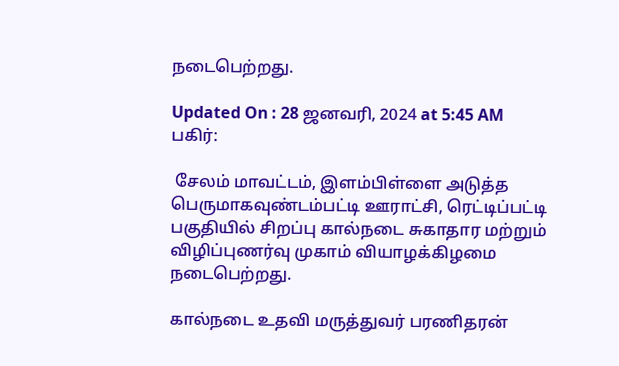நடைபெற்றது.

Updated On : 28 ஜனவரி, 2024 at 5:45 AM
பகிர்:

 சேலம் மாவட்டம், இளம்பிள்ளை அடுத்த பெருமாகவுண்டம்பட்டி ஊராட்சி, ரெட்டிப்பட்டி பகுதியில் சிறப்பு கால்நடை சுகாதார மற்றும் விழிப்புணர்வு முகாம் வியாழக்கிழமை நடைபெற்றது.

கால்நடை உதவி மருத்துவர் பரணிதரன்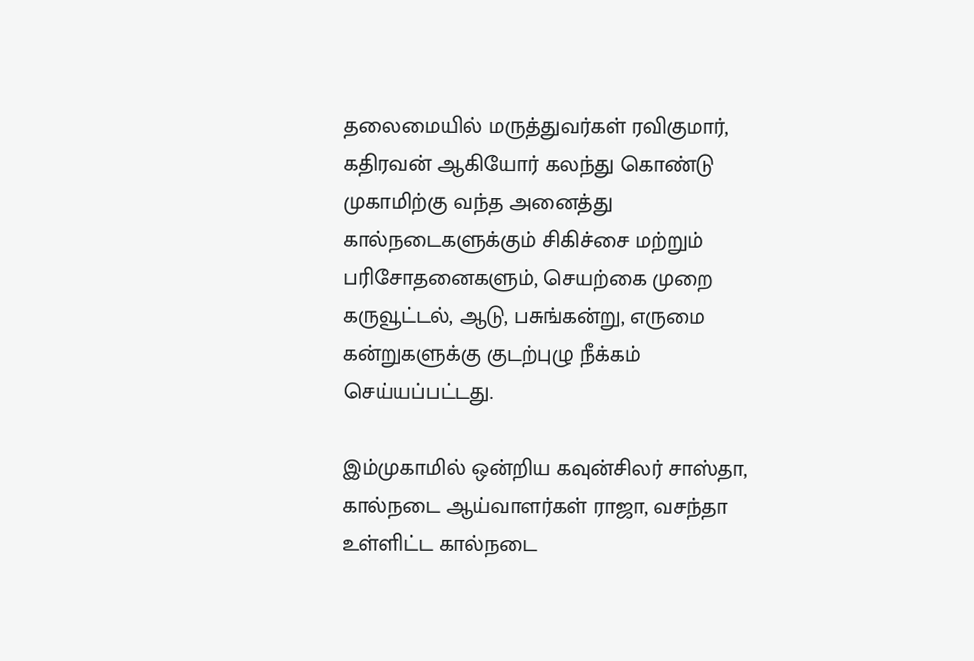தலைமையில் மருத்துவர்கள் ரவிகுமார், கதிரவன் ஆகியோர் கலந்து கொண்டு முகாமிற்கு வந்த அனைத்து கால்நடைகளுக்கும் சிகிச்சை மற்றும் பரிசோதனைகளும், செயற்கை முறை கருவூட்டல், ஆடு, பசுங்கன்று, எருமை கன்றுகளுக்கு குடற்புழு நீக்கம் செய்யப்பட்டது.

இம்முகாமில் ஒன்றிய கவுன்சிலர் சாஸ்தா, கால்நடை ஆய்வாளர்கள் ராஜா, வசந்தா உள்ளிட்ட கால்நடை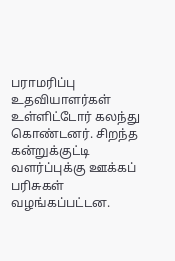பராமரிப்பு உதவியாளர்கள் உள்ளிட்டோர் கலந்து கொண்டனர். சிறந்த கன்றுக்குட்டி வளர்ப்புக்கு ஊக்கப் பரிசுகள் வழங்கப்பட்டன.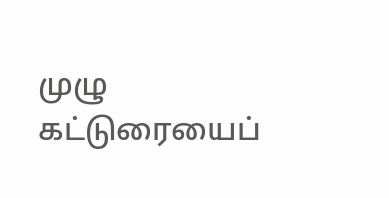முழு கட்டுரையைப்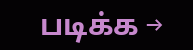படிக்க →